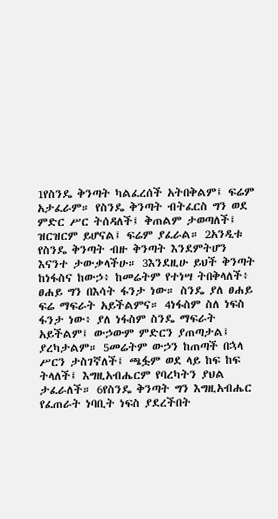1የስንዴ ቅንጣት ካልፈረሰች አትበቅልም፤ ፍሬም አታፈራም። የስንዴ ቅንጣት ብትፈርስ ግን ወደ ምድር ሥር ትሰዳለች፤ ቅጠልም ታወጣለች፤ ዝርዝርም ይሆናል፤ ፍሬም ያፈራል። 2አንዲቱ የስንዴ ቅንጣት ብዙ ቅንጣት እንደምትሆን እናንተ ታውቃላችሁ። 3እንደዚሁ ይህች ቅንጣት ከነፋስና ከውኃ፥ ከመሬትም የተነሣ ትበቅላለች፥ ፀሐይ ግን በእሳት ፋንታ ነው። ስንዴ ያለ ፀሐይ ፍሬ ማፍራት አይችልምና። 4ነፋስም ስለ ነፍስ ፋንታ ነው፥ ያለ ነፋስም ስንዴ ማፍራት አይችልም፤ ውኃውም ምድርን ያጠጣታል፤ ያረካታልም። 5መሬትም ውኃን ከጠጣች በኋላ ሥርን ታስገኛለች፤ ጫፏም ወደ ላይ ከፍ ከፍ ትላለች፤ እግዚአብሔርም የባረካትን ያህል ታፈራለች። 6የስንዴ ቅንጣት ግን እግዚአብሔር የፈጠራት ነባቢት ነፍስ ያደረችበት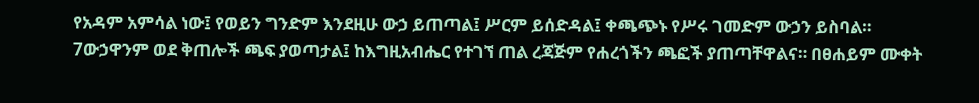የአዳም አምሳል ነው፤ የወይን ግንድም እንደዚሁ ውኃ ይጠጣል፤ ሥርም ይሰድዳል፤ ቀጫጭኑ የሥሩ ገመድም ውኃን ይስባል። 7ውኃዋንም ወደ ቅጠሎች ጫፍ ያወጣታል፤ ከእግዚአብሔር የተገኘ ጠል ረጃጅም የሐረጎችን ጫፎች ያጠጣቸዋልና። በፀሐይም ሙቀት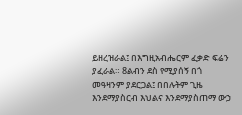ይዘረዝራል፤ በእግዚአብሔርም ፈቃድ ፍሬን ያፈራል። 8ልብን ደስ የሚያሰኝ በጎ መዓዛንም ያደርጋል፤ በበሉትም ጊዜ እንደማያስርብ እህልና እንደማያስጠማ ውኃ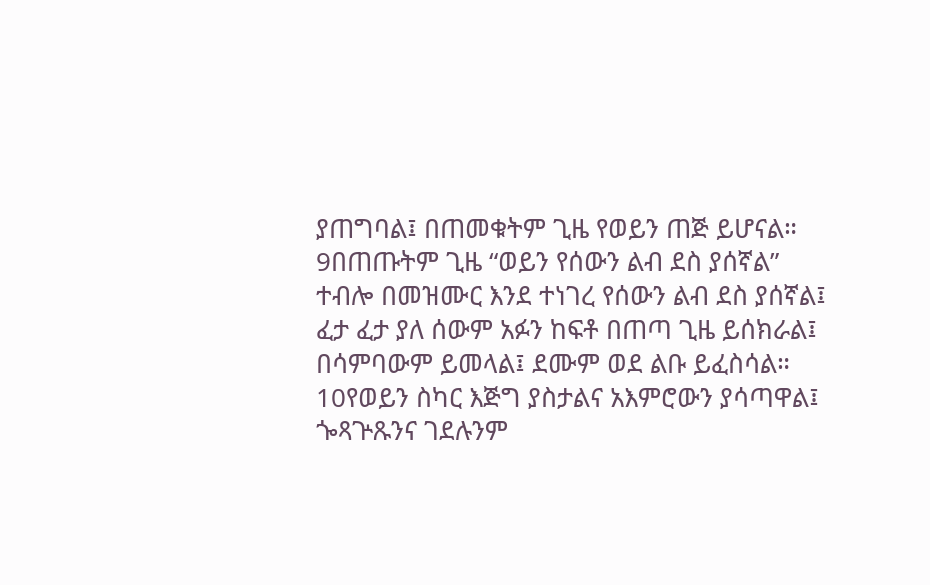ያጠግባል፤ በጠመቁትም ጊዜ የወይን ጠጅ ይሆናል። 9በጠጡትም ጊዜ “ወይን የሰውን ልብ ደስ ያሰኛል” ተብሎ በመዝሙር እንደ ተነገረ የሰውን ልብ ደስ ያሰኛል፤ ፈታ ፈታ ያለ ሰውም አፉን ከፍቶ በጠጣ ጊዜ ይሰክራል፤ በሳምባውም ይመላል፤ ደሙም ወደ ልቡ ይፈስሳል። 10የወይን ስካር እጅግ ያስታልና አእምሮውን ያሳጣዋል፤ ጐጻጕጹንና ገደሉንም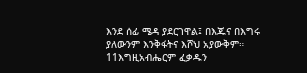እንደ ሰፊ ሜዳ ያደርገዋል፤ በእጁና በእግሩ ያለውንም እንቅፋትና እሾህ አያውቅም። 11እግዚአብሔርም ፈቃዱን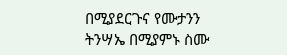በሚያደርጉና የሙታንን ትንሣኤ በሚያምኑ ስሙ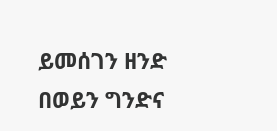ይመሰገን ዘንድ በወይን ግንድና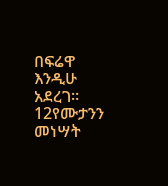በፍሬዋ እንዲሁ አደረገ። 12የሙታንን መነሣት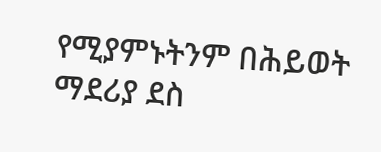የሚያምኑትንም በሕይወት ማደሪያ ደስ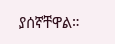ያሰኛቸዋል።